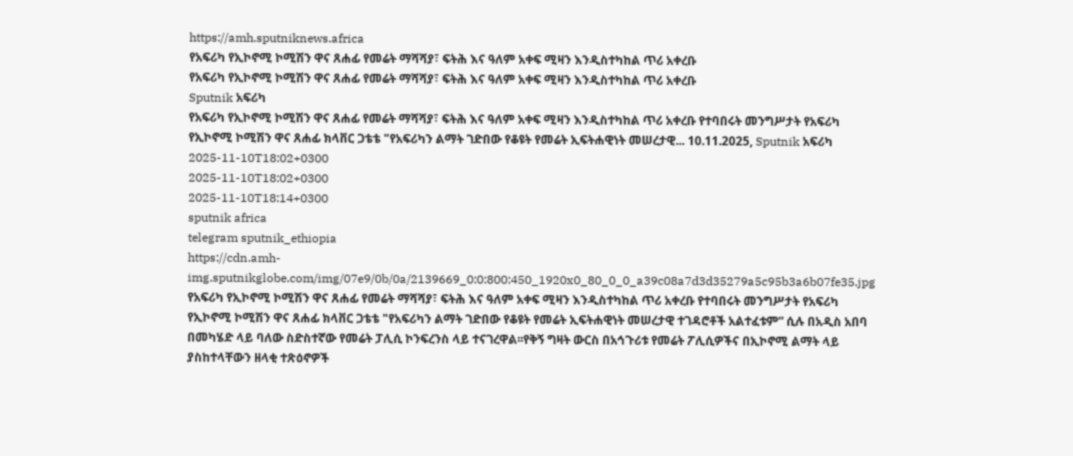https://amh.sputniknews.africa
የአፍሪካ የኢኮኖሚ ኮሚሽን ዋና ጸሐፊ የመሬት ማሻሻያ፣ ፍትሕ እና ዓለም አቀፍ ሚዛን እንዲስተካከል ጥሪ አቀረቡ
የአፍሪካ የኢኮኖሚ ኮሚሽን ዋና ጸሐፊ የመሬት ማሻሻያ፣ ፍትሕ እና ዓለም አቀፍ ሚዛን እንዲስተካከል ጥሪ አቀረቡ
Sputnik አፍሪካ
የአፍሪካ የኢኮኖሚ ኮሚሽን ዋና ጸሐፊ የመሬት ማሻሻያ፣ ፍትሕ እና ዓለም አቀፍ ሚዛን እንዲስተካከል ጥሪ አቀረቡ የተባበሩት መንግሥታት የአፍሪካ የኢኮኖሚ ኮሚሽን ዋና ጸሐፊ ክላቨር ጋቴቴ "የአፍሪካን ልማት ገድበው የቆዩት የመሬት ኢፍትሐዊነት መሠረታዊ... 10.11.2025, Sputnik አፍሪካ
2025-11-10T18:02+0300
2025-11-10T18:02+0300
2025-11-10T18:14+0300
sputnik africa
telegram sputnik_ethiopia
https://cdn.amh-img.sputnikglobe.com/img/07e9/0b/0a/2139669_0:0:800:450_1920x0_80_0_0_a39c08a7d3d35279a5c95b3a6b07fe35.jpg
የአፍሪካ የኢኮኖሚ ኮሚሽን ዋና ጸሐፊ የመሬት ማሻሻያ፣ ፍትሕ እና ዓለም አቀፍ ሚዛን እንዲስተካከል ጥሪ አቀረቡ የተባበሩት መንግሥታት የአፍሪካ የኢኮኖሚ ኮሚሽን ዋና ጸሐፊ ክላቨር ጋቴቴ "የአፍሪካን ልማት ገድበው የቆዩት የመሬት ኢፍትሐዊነት መሠረታዊ ተገዳሮቶች አልተፈቱም” ሲሉ በአዲስ አበባ በመካሄድ ላይ ባለው ስድስተኛው የመሬት ፓሊሲ ኮንፍረንስ ላይ ተናገረዋል፡፡የቅኝ ግዛት ውርስ በአኅጉሪቱ የመሬት ፖሊሲዎችና በኢኮኖሚ ልማት ላይ ያስከተላቸውን ዘላቂ ተጽዕኖዎች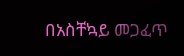በአስቸኳይ መጋፈጥ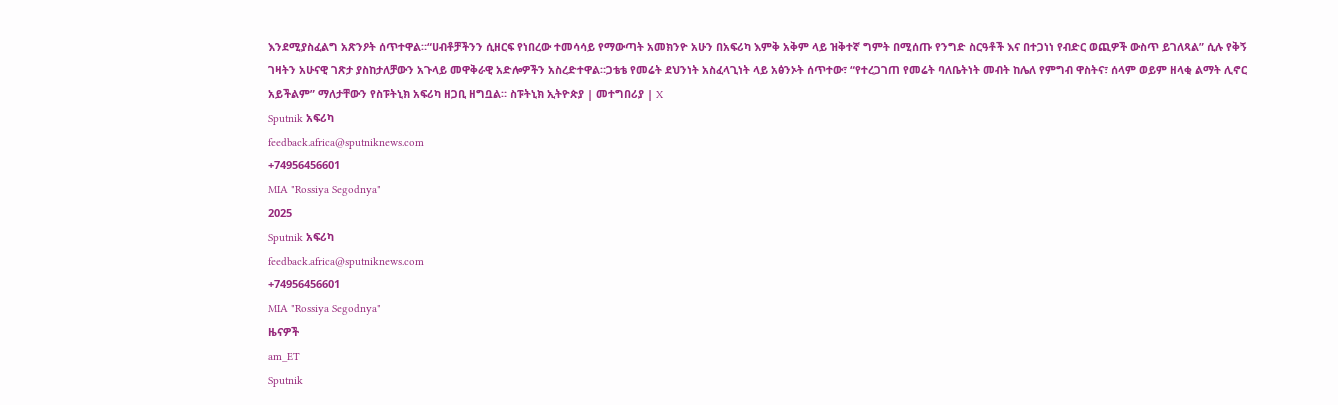እንደሚያስፈልግ አጽንዖት ሰጥተዋል።“ሀብቶቻችንን ሲዘርፍ የነበረው ተመሳሳይ የማውጣት አመክንዮ አሁን በአፍሪካ እምቅ አቅም ላይ ዝቅተኛ ግምት በሚሰጡ የንግድ ስርዓቶች እና በተጋነነ የብድር ወጪዎች ውስጥ ይገለጻል” ሲሉ የቅኝ ገዛትን አሁናዊ ገጽታ ያስከታለቻውን አጉላይ መዋቅራዊ አድሎዎችን አስረድተዋል።ጋቴቴ የመሬት ደህንነት አስፈላጊነት ላይ አፅንኦት ሰጥተው፣ “የተረጋገጠ የመሬት ባለቤትነት መብት ከሌለ የምግብ ዋስትና፣ ሰላም ወይም ዘላቂ ልማት ሊኖር አይችልም” ማለታቸውን የስፑትኒክ አፍሪካ ዘጋቢ ዘግቧል። ስፑትኒክ ኢትዮጵያ | መተግበሪያ | X
Sputnik አፍሪካ
feedback.africa@sputniknews.com
+74956456601
MIA "Rossiya Segodnya"
2025
Sputnik አፍሪካ
feedback.africa@sputniknews.com
+74956456601
MIA "Rossiya Segodnya"
ዜናዎች
am_ET
Sputnik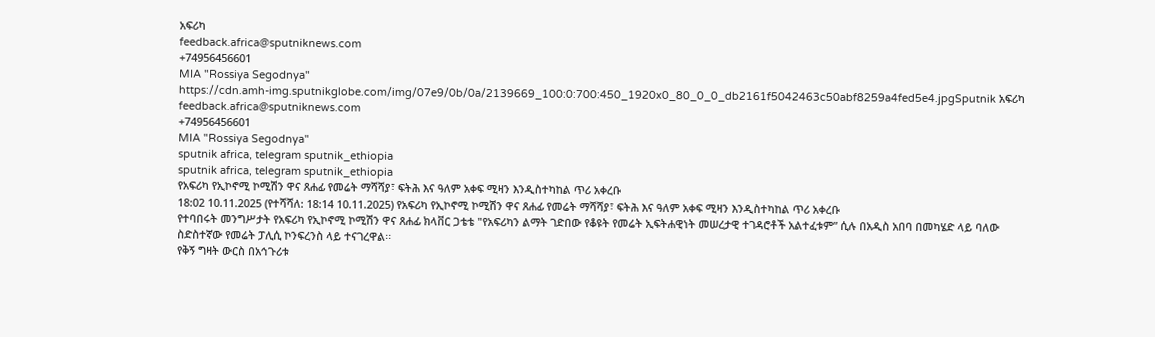አፍሪካ
feedback.africa@sputniknews.com
+74956456601
MIA "Rossiya Segodnya"
https://cdn.amh-img.sputnikglobe.com/img/07e9/0b/0a/2139669_100:0:700:450_1920x0_80_0_0_db2161f5042463c50abf8259a4fed5e4.jpgSputnik አፍሪካ
feedback.africa@sputniknews.com
+74956456601
MIA "Rossiya Segodnya"
sputnik africa, telegram sputnik_ethiopia
sputnik africa, telegram sputnik_ethiopia
የአፍሪካ የኢኮኖሚ ኮሚሽን ዋና ጸሐፊ የመሬት ማሻሻያ፣ ፍትሕ እና ዓለም አቀፍ ሚዛን እንዲስተካከል ጥሪ አቀረቡ
18:02 10.11.2025 (የተሻሻለ: 18:14 10.11.2025) የአፍሪካ የኢኮኖሚ ኮሚሽን ዋና ጸሐፊ የመሬት ማሻሻያ፣ ፍትሕ እና ዓለም አቀፍ ሚዛን እንዲስተካከል ጥሪ አቀረቡ
የተባበሩት መንግሥታት የአፍሪካ የኢኮኖሚ ኮሚሽን ዋና ጸሐፊ ክላቨር ጋቴቴ "የአፍሪካን ልማት ገድበው የቆዩት የመሬት ኢፍትሐዊነት መሠረታዊ ተገዳሮቶች አልተፈቱም” ሲሉ በአዲስ አበባ በመካሄድ ላይ ባለው ስድስተኛው የመሬት ፓሊሲ ኮንፍረንስ ላይ ተናገረዋል፡፡
የቅኝ ግዛት ውርስ በአኅጉሪቱ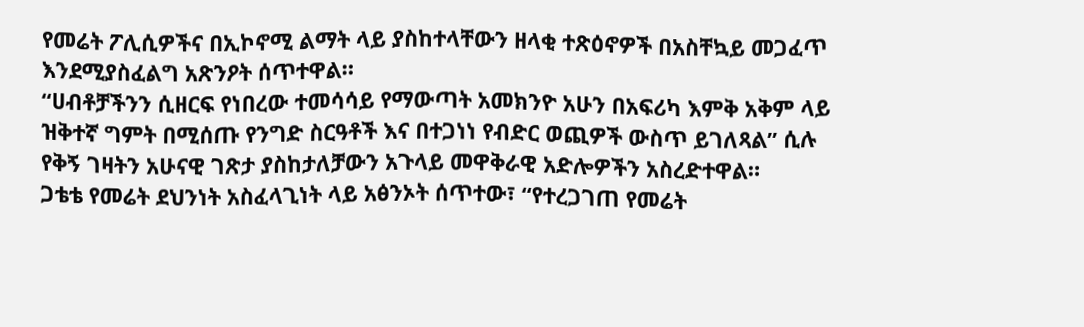የመሬት ፖሊሲዎችና በኢኮኖሚ ልማት ላይ ያስከተላቸውን ዘላቂ ተጽዕኖዎች በአስቸኳይ መጋፈጥ እንደሚያስፈልግ አጽንዖት ሰጥተዋል።
“ሀብቶቻችንን ሲዘርፍ የነበረው ተመሳሳይ የማውጣት አመክንዮ አሁን በአፍሪካ እምቅ አቅም ላይ ዝቅተኛ ግምት በሚሰጡ የንግድ ስርዓቶች እና በተጋነነ የብድር ወጪዎች ውስጥ ይገለጻል” ሲሉ የቅኝ ገዛትን አሁናዊ ገጽታ ያስከታለቻውን አጉላይ መዋቅራዊ አድሎዎችን አስረድተዋል።
ጋቴቴ የመሬት ደህንነት አስፈላጊነት ላይ አፅንኦት ሰጥተው፣ “የተረጋገጠ የመሬት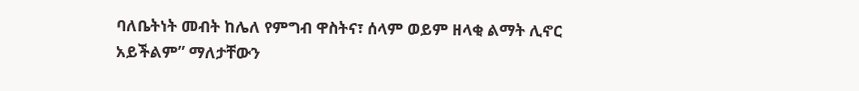ባለቤትነት መብት ከሌለ የምግብ ዋስትና፣ ሰላም ወይም ዘላቂ ልማት ሊኖር አይችልም” ማለታቸውን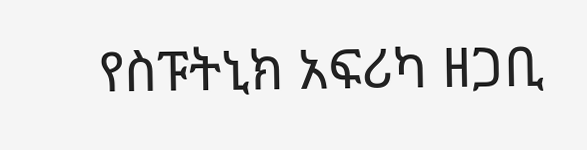የስፑትኒክ አፍሪካ ዘጋቢ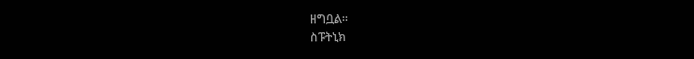ዘግቧል።
ስፑትኒክ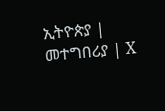ኢትዮጵያ | መተግበሪያ | X